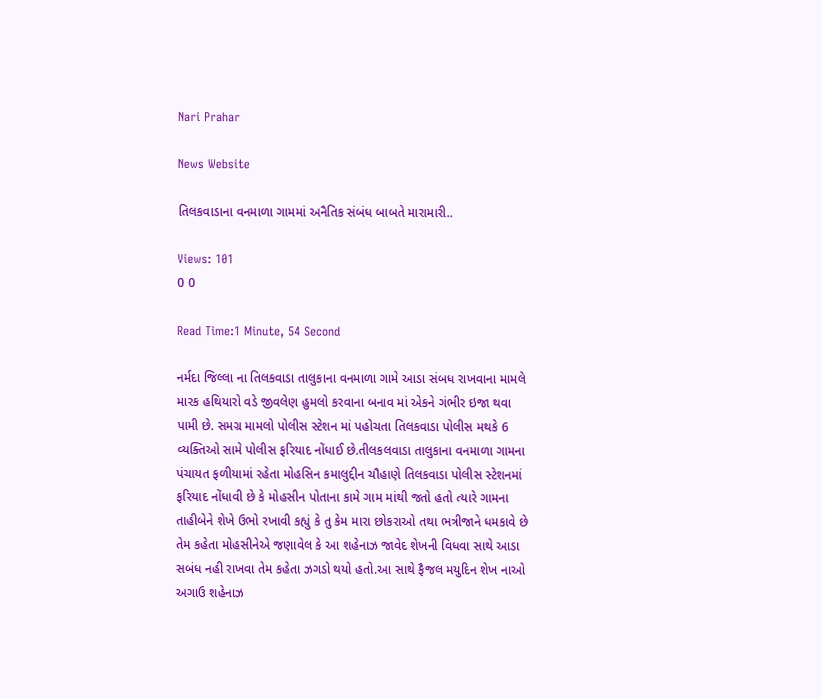Nari Prahar

News Website

તિલકવાડાના વનમાળા ગામમાં અનૈતિક સંબંધ બાબતે મારામારી..

Views: 101
0 0

Read Time:1 Minute, 54 Second

નર્મદા જિલ્લા ના તિલકવાડા તાલુકાના વનમાળા ગામે આડા સંબધ રાખવાના મામલે મારક હથિયારો વડે જીવલેણ હુમલો કરવાના બનાવ માં એકને ગંભીર ઇજા થવા પામી છે. સમગ્ર મામલો પોલીસ સ્ટેશન માં પહોચતા તિલકવાડા પોલીસ મથકે 6 વ્યક્તિઓ સામે પોલીસ ફરિયાદ નોંધાઈ છે.તીલકલવાડા તાલુકાના વનમાળા ગામના પંચાયત ફળીયામાં રહેતા મોહસિન કમાલુદ્દીન ચૌહાણે તિલકવાડા પોલીસ સ્ટેશનમાં ફરિયાદ નોંધાવી છે કે મોહસીન પોતાના કામે ગામ માંથી જતો હતો ત્યારે ગામના તાહીબેને શેખે ઉભો રખાવી કહ્યું કે તુ કેમ મારા છોકરાઓ તથા ભત્રીજાને ધમકાવે છે તેમ કહેતા મોહસીનેએ જણાવેલ કે આ શહેનાઝ જાવેદ શેખની વિધવા સાથે આડા સબંધ નહી રાખવા તેમ કહેતા ઝગડો થયો હતો.આ સાથે ફૈજલ મયુદિન શેખ નાઓ અગાઉ શહેનાઝ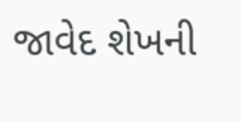જાવેદ શેખની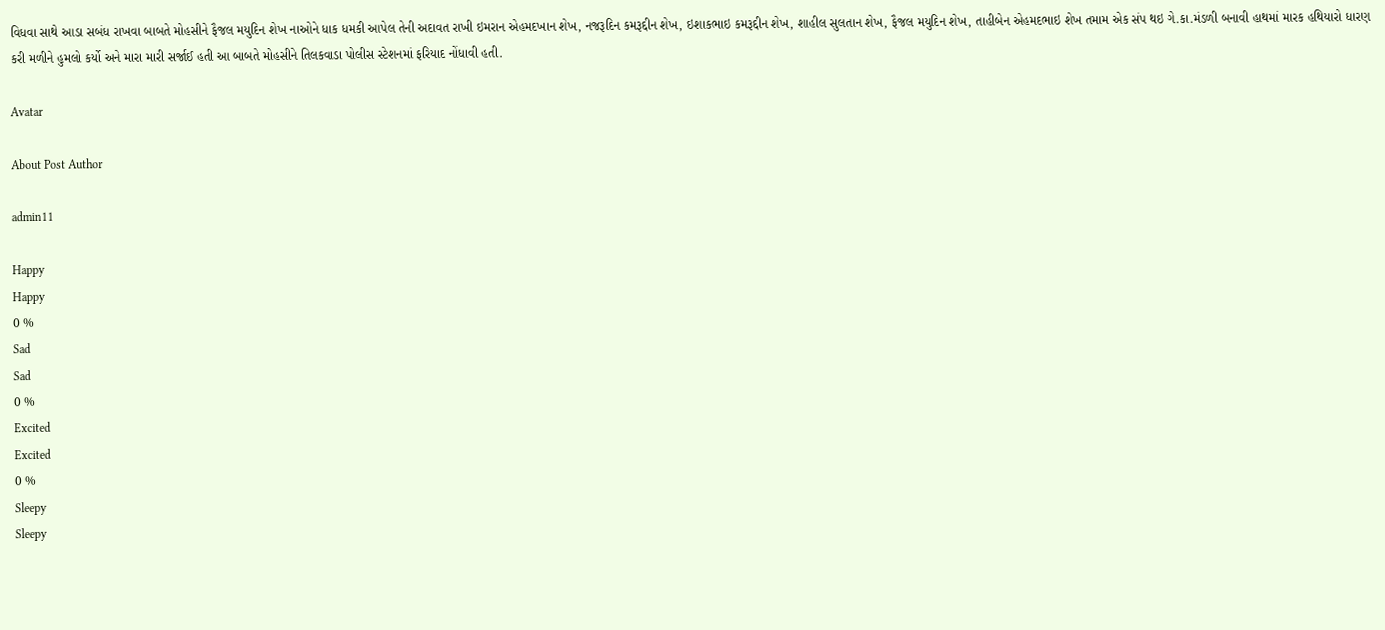વિધવા સાથે આડા સબંધ રાખવા બાબતે મોહસીને ફૈજલ મયુદિન શેખ નાઓને ધાક ધમકી આપેલ તેની અદાવત રાખી ઇમરાન એહમદખાન શેખ, નજરૂદિન કમરૂદ્દીન શેખ, ઇશાકભાઇ કમરૂદ્દીન શેખ, શાહીલ સુલતાન શેખ, ફૈજલ મયુદિન શેખ, તાહીબેન એહમદભાઇ શેખ તમામ એક સંપ થઇ ગે.કા.મંડળી બનાવી હાથમાં મારક હથિયારો ધારણ કરી મળીને હુમલો કર્યો અને મારા મારી સર્જાઈ હતી આ બાબતે મોહસીને તિલકવાડા પોલીસ સ્ટેશનમાં ફરિયાદ નોંધાવી હતી.

Avatar

About Post Author

admin11

Happy
Happy
0 %
Sad
Sad
0 %
Excited
Excited
0 %
Sleepy
Sleepy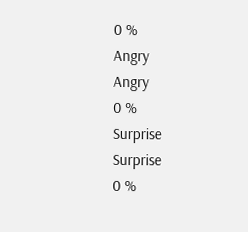0 %
Angry
Angry
0 %
Surprise
Surprise
0 %